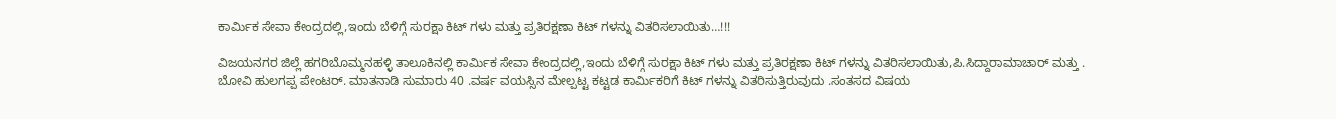ಕಾರ್ಮಿಕ ಸೇವಾ ಕೇಂದ್ರದಲ್ಲಿ,ಇಂದು ಬೆಳಿಗ್ಗೆ ಸುರಕ್ಷಾ ಕಿಟ್ ಗಳು ಮತ್ತು ಪ್ರತಿರಕ್ಷಣಾ ಕಿಟ್ ಗಳನ್ನು ವಿತರಿಸಲಾಯಿತು…!!!

ವಿಜಯನಗರ ಜಿಲ್ಲೆ ಹಗರಿಬೊಮ್ಮನಹಳ್ಳಿ ತಾಲೂಕಿನಲ್ಲಿ ಕಾರ್ಮಿಕ ಸೇವಾ ಕೇಂದ್ರದಲ್ಲಿ,ಇಂದು ಬೆಳಿಗ್ಗೆ ಸುರಕ್ಷಾ ಕಿಟ್ ಗಳು ಮತ್ತು ಪ್ರತಿರಕ್ಷಣಾ ಕಿಟ್ ಗಳನ್ನು ವಿತರಿಸಲಾಯಿತು,ಪಿ.ಸಿದ್ದಾರಾಮಾಚಾರ್ ಮತ್ತು .
ಬೋವಿ ಹುಲಗಪ್ಪ ಪೇಂಟರ್. ಮಾತನಾಡಿ ಸುಮಾರು 40 .ವರ್ಷ ವಯಸ್ಸಿನ ಮೇಲ್ಪಟ್ಟ ಕಟ್ಟಡ ಕಾರ್ಮಿಕರಿಗೆ ಕಿಟ್ ಗಳನ್ನು ವಿತರಿಸುತ್ತಿರುವುದು .ಸಂತಸದ ವಿಷಯ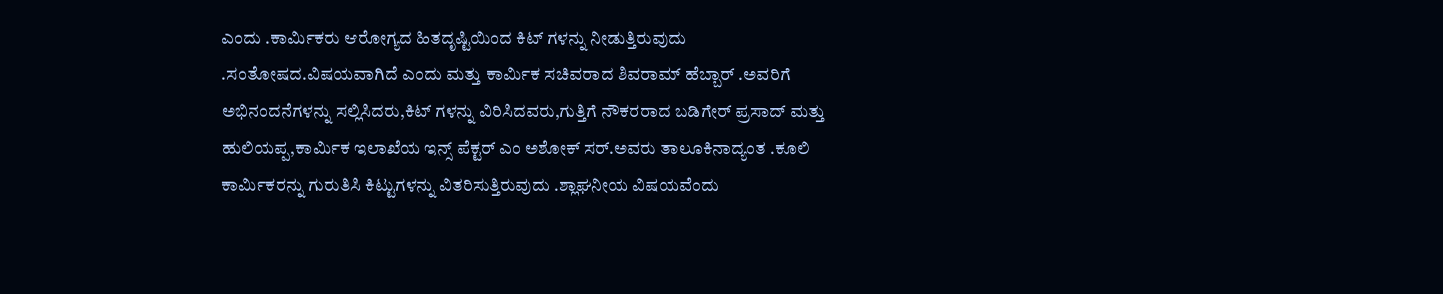ಎಂದು .ಕಾರ್ಮಿಕರು ಆರೋಗ್ಯದ ಹಿತದೃಷ್ಟಿಯಿಂದ ಕಿಟ್ ಗಳನ್ನು ನೀಡುತ್ತಿರುವುದು .ಸಂತೋಷದ.ವಿಷಯವಾಗಿದೆ ಎಂದು ಮತ್ತು ಕಾರ್ಮಿಕ ಸಚಿವರಾದ ಶಿವರಾಮ್ ಹೆಬ್ಬಾರ್ .ಅವರಿಗೆ ಅಭಿನಂದನೆಗಳನ್ನು ಸಲ್ಲಿಸಿದರು,ಕಿಟ್ ಗಳನ್ನು ವಿರಿಸಿದವರು,ಗುತ್ತಿಗೆ ನೌಕರರಾದ ಬಡಿಗೇರ್ ಪ್ರಸಾದ್ ಮತ್ತು ಹುಲಿಯಪ್ಪ,ಕಾರ್ಮಿಕ ಇಲಾಖೆಯ ಇನ್ಸ್ ಪೆಕ್ಟರ್ ಎಂ ಅಶೋಕ್ ಸರ್.ಅವರು ತಾಲೂಕಿನಾದ್ಯಂತ .ಕೂಲಿ ಕಾರ್ಮಿಕರನ್ನು ಗುರುತಿಸಿ ಕಿಟ್ಟುಗಳನ್ನು ವಿತರಿಸುತ್ತಿರುವುದು .ಶ್ಲಾಘನೀಯ ವಿಷಯವೆಂದು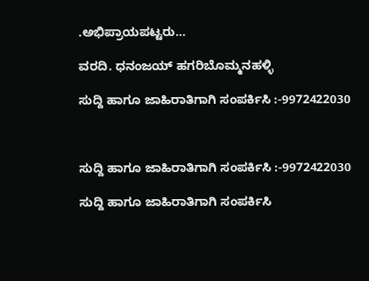.ಅಭಿಪ್ರಾಯಪಟ್ಟರು…

ವರದಿ. ಧನಂಜಯ್ ಹಗರಿಬೊಮ್ಮನಹಳ್ಳಿ

ಸುದ್ದಿ ಹಾಗೂ ಜಾಹಿರಾತಿಗಾಗಿ ಸಂಪರ್ಕಿಸಿ :-9972422030



ಸುದ್ದಿ ಹಾಗೂ ಜಾಹಿರಾತಿಗಾಗಿ ಸಂಪರ್ಕಿಸಿ :-9972422030

ಸುದ್ದಿ ಹಾಗೂ ಜಾಹಿರಾತಿಗಾಗಿ ಸಂಪರ್ಕಿಸಿ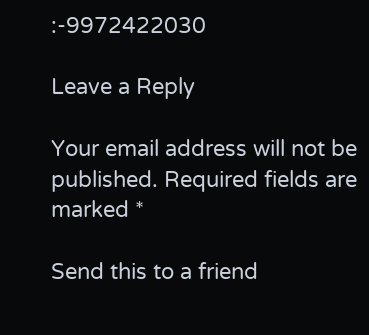:-9972422030

Leave a Reply

Your email address will not be published. Required fields are marked *

Send this to a friend